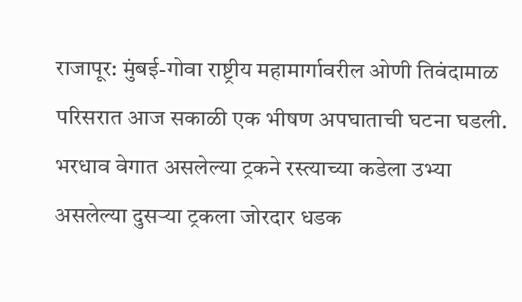राजापूर: मुंबई-गोवा राष्ट्रीय महामार्गावरील ओणी तिवंदामाळ परिसरात आज सकाळी एक भीषण अपघाताची घटना घडली. भरधाव वेगात असलेल्या ट्रकने रस्त्याच्या कडेला उभ्या असलेल्या दुसऱ्या ट्रकला जोरदार धडक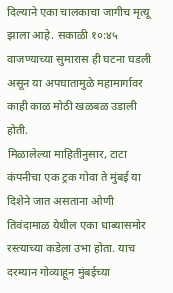दिल्याने एका चालकाचा जागीच मृत्यू झाला आहे. सकाळी १०:४५ वाजण्याच्या सुमारास ही घटना घडली असून या अपघातामुळे महामार्गावर काही काळ मोठी खळबळ उडाली होती.
मिळालेल्या माहितीनुसार, टाटा कंपनीचा एक ट्रक गोवा ते मुंबई या दिशेने जात असताना ओणी तिवंदामाळ येथील एका धाब्यासमोर रस्त्याच्या कडेला उभा होता. याच दरम्यान गोव्याहून मुंबईच्या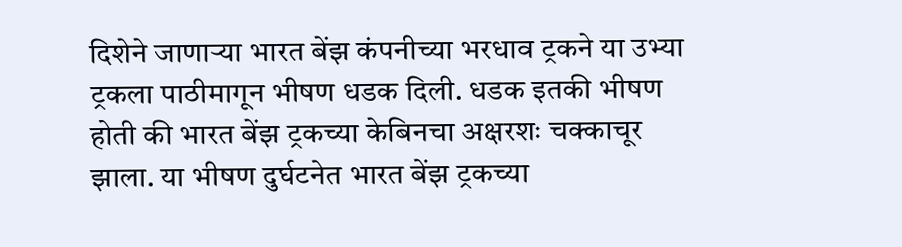दिशेने जाणाऱ्या भारत बेंझ कंपनीच्या भरधाव ट्रकने या उभ्या ट्रकला पाठीमागून भीषण धडक दिली. धडक इतकी भीषण होती की भारत बेंझ ट्रकच्या केबिनचा अक्षरशः चक्काचूर झाला. या भीषण दुर्घटनेत भारत बेंझ ट्रकच्या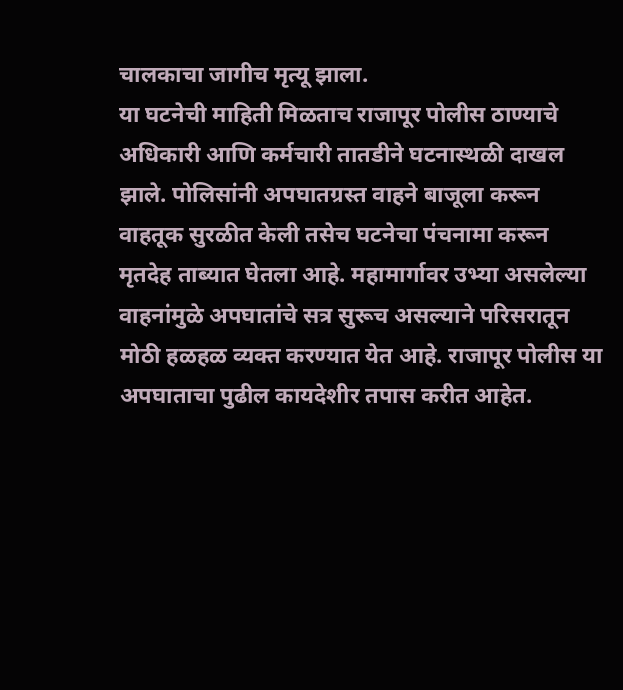चालकाचा जागीच मृत्यू झाला.
या घटनेची माहिती मिळताच राजापूर पोलीस ठाण्याचे अधिकारी आणि कर्मचारी तातडीने घटनास्थळी दाखल झाले. पोलिसांनी अपघातग्रस्त वाहने बाजूला करून वाहतूक सुरळीत केली तसेच घटनेचा पंचनामा करून मृतदेह ताब्यात घेतला आहे. महामार्गावर उभ्या असलेल्या वाहनांमुळे अपघातांचे सत्र सुरूच असल्याने परिसरातून मोठी हळहळ व्यक्त करण्यात येत आहे. राजापूर पोलीस या अपघाताचा पुढील कायदेशीर तपास करीत आहेत.